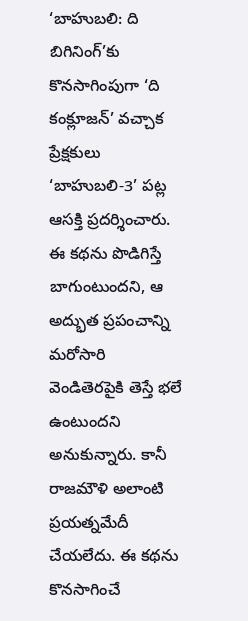‘బాహుబలి: ది బిగినింగ్’కు కొనసాగింపుగా ‘ది కంక్లూజన్’ వచ్చాక ప్రేక్షకులు ‘బాహుబలి-3’ పట్ల ఆసక్తి ప్రదర్శించారు. ఈ కథను పొడిగిస్తే బాగుంటుందని, ఆ అద్భుత ప్రపంచాన్ని మరోసారి వెండితెరపైకి తెస్తే భలే ఉంటుందని అనుకున్నారు. కానీ రాజమౌళి అలాంటి ప్రయత్నమేదీ చేయలేదు. ఈ కథను కొనసాగించే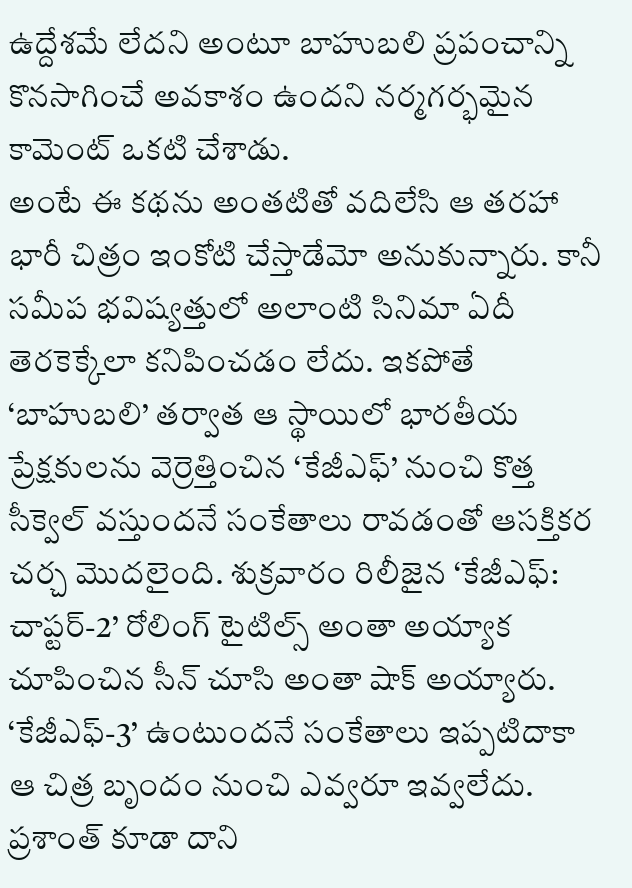ఉద్దేశమే లేదని అంటూ బాహుబలి ప్రపంచాన్ని కొనసాగించే అవకాశం ఉందని నర్మగర్భమైన కామెంట్ ఒకటి చేశాడు.
అంటే ఈ కథను అంతటితో వదిలేసి ఆ తరహా భారీ చిత్రం ఇంకోటి చేస్తాడేమో అనుకున్నారు. కానీ సమీప భవిష్యత్తులో అలాంటి సినిమా ఏదీ తెరకెక్కేలా కనిపించడం లేదు. ఇకపోతే ‘బాహుబలి’ తర్వాత ఆ స్థాయిలో భారతీయ ప్రేక్షకులను వెర్రెత్తించిన ‘కేజీఎఫ్’ నుంచి కొత్త సీక్వెల్ వస్తుందనే సంకేతాలు రావడంతో ఆసక్తికర చర్చ మొదలైంది. శుక్రవారం రిలీజైన ‘కేజీఎఫ్: చాప్టర్-2’ రోలింగ్ టైటిల్స్ అంతా అయ్యాక చూపించిన సీన్ చూసి అంతా షాక్ అయ్యారు.
‘కేజీఎఫ్-3’ ఉంటుందనే సంకేతాలు ఇప్పటిదాకా ఆ చిత్ర బృందం నుంచి ఎవ్వరూ ఇవ్వలేదు. ప్రశాంత్ కూడా దాని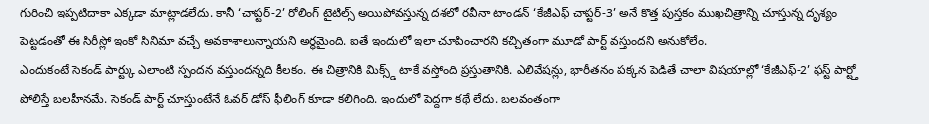గురించి ఇప్పటిదాకా ఎక్కడా మాట్లాడలేదు. కానీ ‘చాప్టర్-2’ రోలింగ్ టైటిల్స్ అయిపోవస్తున్న దశలో రవీనా టాండన్ ‘కేజీఎఫ్ చాప్టర్-3’ అనే కొత్త పుస్తకం ముఖచిత్రాన్ని చూస్తున్న దృశ్యం పెట్టడంతో ఈ సిరీస్లో ఇంకో సినిమా వచ్చే అవకాశాలున్నాయని అర్థమైంది. ఐతే ఇందులో ఇలా చూపించారని కచ్చితంగా మూడో పార్ట్ వస్తుందని అనుకోలేం.
ఎందుకంటే సెకండ్ పార్ట్కు ఎలాంటి స్పందన వస్తుందన్నది కీలకం. ఈ చిత్రానికి మిక్స్డ్ టాకే వస్తోంది ప్రస్తుతానికి. ఎలివేషన్లు, భారీతనం పక్కన పెడితే చాలా విషయాల్లో ‘కేజీఎఫ్-2’ ఫస్ట్ పార్ట్తో పోలిస్తే బలహీనమే. సెకండ్ పార్ట్ చూస్తుంటేనే ఓవర్ డోస్ ఫీలింగ్ కూడా కలిగింది. ఇందులో పెద్దగా కథే లేదు. బలవంతంగా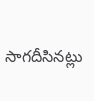సాగదీసినట్లు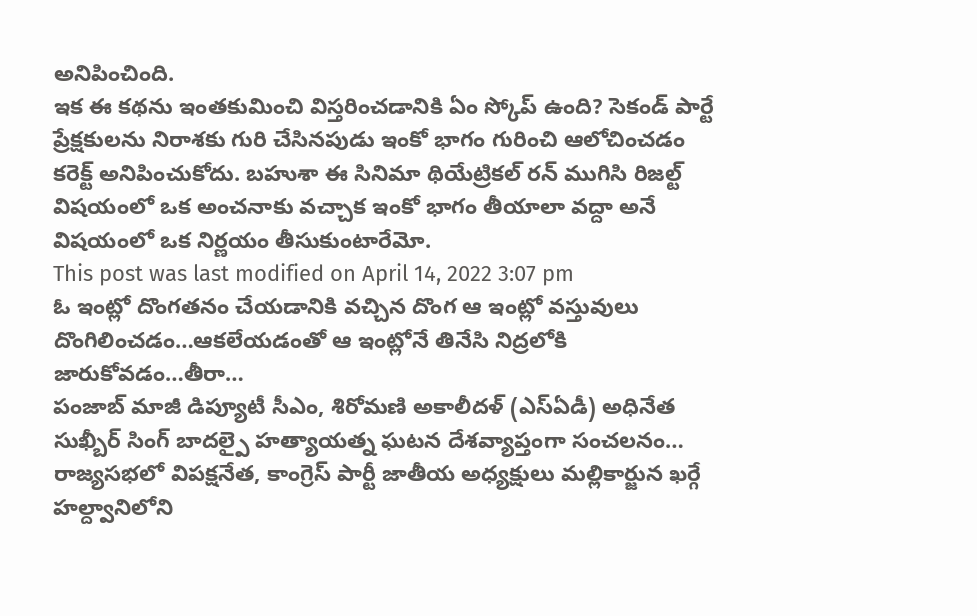అనిపించింది.
ఇక ఈ కథను ఇంతకుమించి విస్తరించడానికి ఏం స్కోప్ ఉంది? సెకండ్ పార్టే ప్రేక్షకులను నిరాశకు గురి చేసినపుడు ఇంకో భాగం గురించి ఆలోచించడం కరెక్ట్ అనిపించుకోదు. బహుశా ఈ సినిమా థియేట్రికల్ రన్ ముగిసి రిజల్ట్ విషయంలో ఒక అంచనాకు వచ్చాక ఇంకో భాగం తీయాలా వద్దా అనే విషయంలో ఒక నిర్ణయం తీసుకుంటారేమో.
This post was last modified on April 14, 2022 3:07 pm
ఓ ఇంట్లో దొంగతనం చేయడానికి వచ్చిన దొంగ ఆ ఇంట్లో వస్తువులు దొంగిలించడం…ఆకలేయడంతో ఆ ఇంట్లోనే తినేసి నిద్రలోకి జారుకోవడం…తీరా…
పంజాబ్ మాజీ డిప్యూటీ సీఎం, శిరోమణి అకాలీదళ్ (ఎస్ఏడీ) అధినేత సుఖ్బీర్ సింగ్ బాదల్పై హత్యాయత్న ఘటన దేశవ్యాప్తంగా సంచలనం…
రాజ్యసభలో విపక్షనేత, కాంగ్రెస్ పార్టీ జాతీయ అధ్యక్షులు మల్లికార్జున ఖర్గే హల్ద్వానిలోని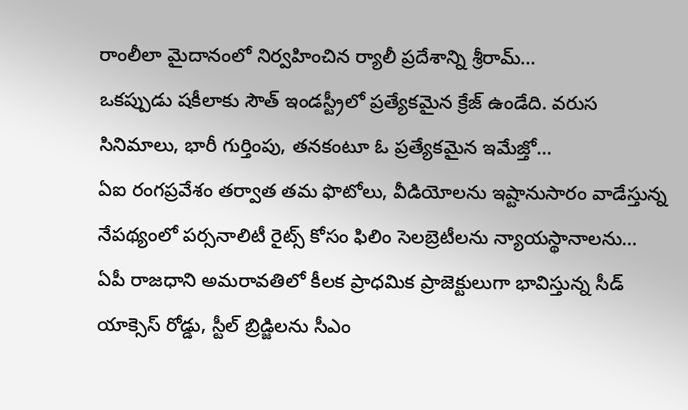రాంలీలా మైదానంలో నిర్వహించిన ర్యాలీ ప్రదేశాన్ని శ్రీరామ్…
ఒకప్పుడు షకీలాకు సౌత్ ఇండస్ట్రీలో ప్రత్యేకమైన క్రేజ్ ఉండేది. వరుస సినిమాలు, భారీ గుర్తింపు, తనకంటూ ఓ ప్రత్యేకమైన ఇమేజ్తో…
ఏఐ రంగప్రవేశం తర్వాత తమ ఫొటోలు, వీడియోలను ఇష్టానుసారం వాడేస్తున్న నేపథ్యంలో పర్సనాలిటీ రైట్స్ కోసం ఫిలిం సెలబ్రెటీలను న్యాయస్థానాలను…
ఏపీ రాజధాని అమరావతిలో కీలక ప్రాధమిక ప్రాజెక్టులుగా భావిస్తున్న సీడ్ యాక్సెస్ రోడ్డు, స్టీల్ బ్రిడ్జిలను సీఎం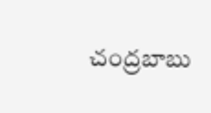చంద్రబాబు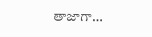తాజాగా…